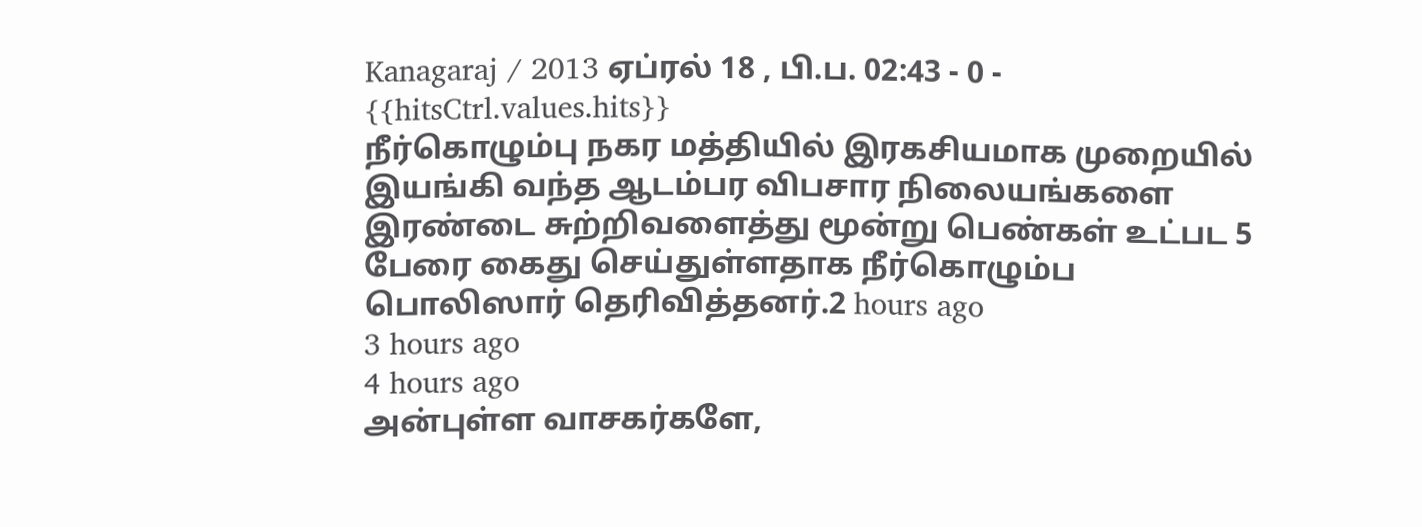Kanagaraj / 2013 ஏப்ரல் 18 , பி.ப. 02:43 - 0 - {{hitsCtrl.values.hits}}
நீர்கொழும்பு நகர மத்தியில் இரகசியமாக முறையில் இயங்கி வந்த ஆடம்பர விபசார நிலையங்களை இரண்டை சுற்றிவளைத்து மூன்று பெண்கள் உட்பட 5 பேரை கைது செய்துள்ளதாக நீர்கொழும்ப பொலிஸார் தெரிவித்தனர்.2 hours ago
3 hours ago
4 hours ago
அன்புள்ள வாசகர்களே,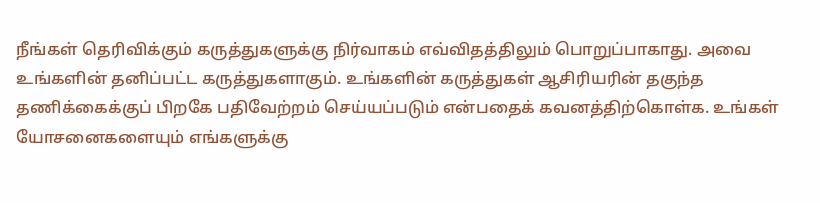நீங்கள் தெரிவிக்கும் கருத்துகளுக்கு நிர்வாகம் எவ்விதத்திலும் பொறுப்பாகாது. அவை உங்களின் தனிப்பட்ட கருத்துகளாகும். உங்களின் கருத்துகள் ஆசிரியரின் தகுந்த தணிக்கைக்குப் பிறகே பதிவேற்றம் செய்யப்படும் என்பதைக் கவனத்திற்கொள்க. உங்கள் யோசனைகளையும் எங்களுக்கு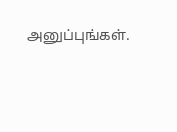அனுப்புங்கள்.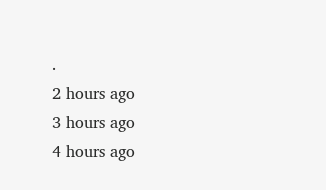.
2 hours ago
3 hours ago
4 hours ago